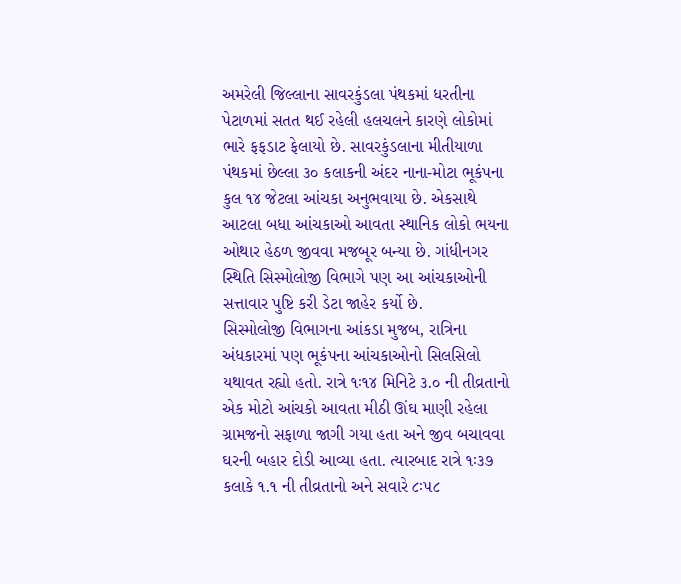અમરેલી જિલ્લાના સાવરકુંડલા પંથકમાં ધરતીના પેટાળમાં સતત થઈ રહેલી હલચલને કારણે લોકોમાં ભારે ફફડાટ ફેલાયો છે. સાવરકુંડલાના મીતીયાળા પંથકમાં છેલ્લા ૩૦ કલાકની અંદર નાના-મોટા ભૂકંપના કુલ ૧૪ જેટલા આંચકા અનુભવાયા છે. એકસાથે આટલા બધા આંચકાઓ આવતા સ્થાનિક લોકો ભયના ઓથાર હેઠળ જીવવા મજબૂર બન્યા છે. ગાંધીનગર સ્થિતિ સિસ્મોલોજી વિભાગે પણ આ આંચકાઓની સત્તાવાર પુષ્ટિ કરી ડેટા જાહેર કર્યો છે.
સિસ્મોલોજી વિભાગના આંકડા મુજબ, રાત્રિના અંધકારમાં પણ ભૂકંપના આંચકાઓનો સિલસિલો યથાવત રહ્યો હતો. રાત્રે ૧ઃ૧૪ મિનિટે ૩.૦ ની તીવ્રતાનો એક મોટો આંચકો આવતા મીઠી ઊંઘ માણી રહેલા ગ્રામજનો સફાળા જાગી ગયા હતા અને જીવ બચાવવા ઘરની બહાર દોડી આવ્યા હતા. ત્યારબાદ રાત્રે ૧ઃ૩૭ કલાકે ૧.૧ ની તીવ્રતાનો અને સવારે ૮ઃ૫૮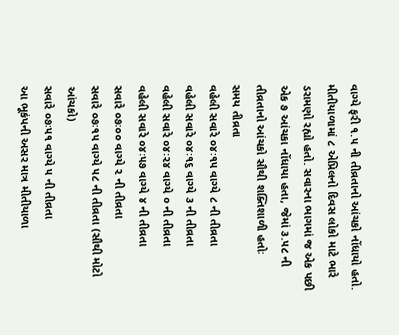વાગ્યે ફરી ૧.૫ ની તીવ્રતાનો આંચકો નોંધાયો હતો.
મીતીયાળામાં ૮ એપ્રિલનો દિવસ લોકો માટે ભારે ડરામણો રહ્યો હતો. સવારના ભાગમાં જ એક પછી એક ૭ આંચકા નોંધાયા હતા, જેમાં ૩.૫૮ ની તીવ્રતાનો આંચકો સૌથી શક્તિશાળી હતોઃ
સમય તીવ્રતા
વહેલી સવારે ૦૪ઃ૧૫ વાગ્યે ૮ ની તીવ્રતા
વહેલી સવારે ૦૪ઃ૧૬ વાગ્યે ૩ ની તીવ્રતા
વહેલી સવારે ૦૪ઃ૨૪ વાગ્યે ૦ ની તીવ્રતા
વહેલી સવારે ૦૪ઃ૫૭ વાગ્યે ૪ ની તીવ્રતા
સવારે ૦૭ઃ૦૦ વાગ્યે ૨ ની તીવ્રતા
સવારે ૦૭ઃ૧૫ વાગ્યે ૫૮ ની તીવ્રતા (સૌથી મોટો આંચકો)
સવારે ૦૭ઃ૫૧ વાગ્યે ૫ ની તીવ્રતા
આ ભૂકંપની અસર માત્ર મીતીયાળા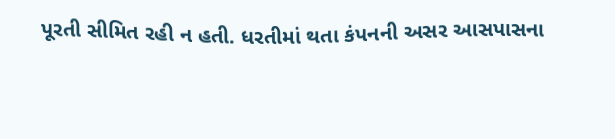પૂરતી સીમિત રહી ન હતી. ધરતીમાં થતા કંપનની અસર આસપાસના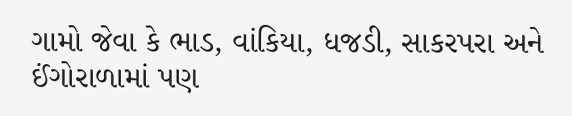ગામો જેવા કે ભાડ, વાંકિયા, ધજડી, સાકરપરા અને ઈંગોરાળામાં પણ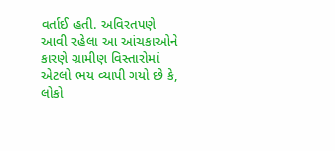વર્તાઈ હતી. અવિરતપણે આવી રહેલા આ આંચકાઓને કારણે ગ્રામીણ વિસ્તારોમાં એટલો ભય વ્યાપી ગયો છે કે, લોકો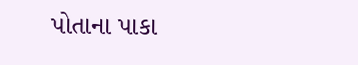પોતાના પાકા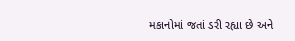મકાનોમાં જતાં ડરી રહ્યા છે અને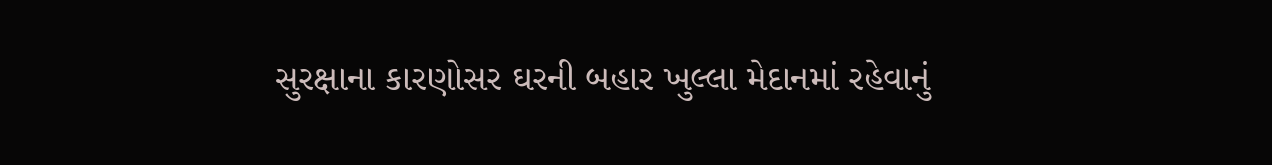સુરક્ષાના કારણોસર ઘરની બહાર ખુલ્લા મેદાનમાં રહેવાનું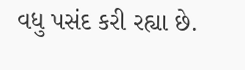વધુ પસંદ કરી રહ્યા છે.